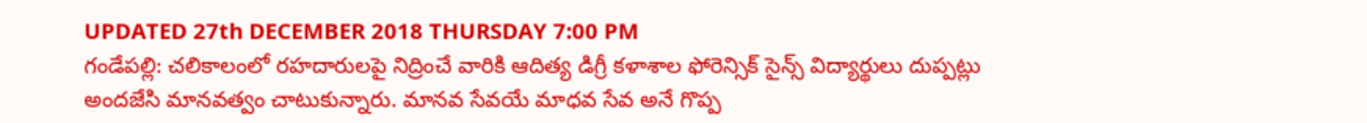UPDATED 27th DECEMBER 2018 THURSDAY 7:00 PM
గండేపల్లి: చలికాలంలో రహదారులపై నిద్రించే వారికి ఆదిత్య డిగ్రీ కళాశాల ఫోరెన్సిక్ సైన్స్ విద్యార్థులు దుప్పట్లు అందజేసి మానవత్వం చాటుకున్నారు. మానవ సేవయే మాధవ సేవ అనే గొప్ప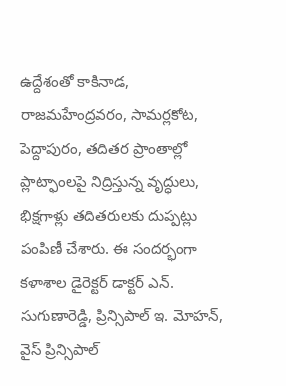ఉద్దేశంతో కాకినాడ, రాజమహేంద్రవరం, సామర్లకోట, పెద్దాపురం, తదితర ప్రాంతాల్లో ప్లాట్ఫాంలపై నిద్రిస్తున్న వృద్ధులు, భిక్షగాళ్లు తదితరులకు దుప్పట్లు పంపిణీ చేశారు. ఈ సందర్భంగా కళాశాల డైరెక్టర్ డాక్టర్ ఎన్. సుగుణారెడ్డి, ప్రిన్సిపాల్ ఇ. మోహన్, వైస్ ప్రిన్సిపాల్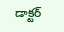డాక్టర్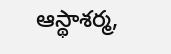ఆస్థాశర్మ,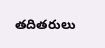తదితరులు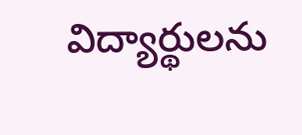విద్యార్థులను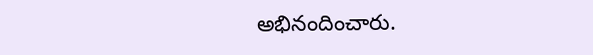అభినందించారు.